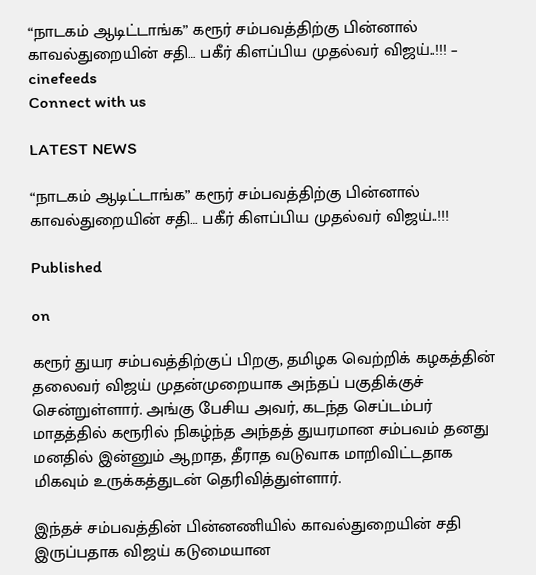“நாடகம் ஆடிட்டாங்க” கரூர் சம்பவத்திற்கு பின்னால் காவல்துறையின் சதி… பகீர் கிளப்பிய முதல்வர் விஜய்..!!! – cinefeeds
Connect with us

LATEST NEWS

“நாடகம் ஆடிட்டாங்க” கரூர் சம்பவத்திற்கு பின்னால் காவல்துறையின் சதி… பகீர் கிளப்பிய முதல்வர் விஜய்..!!!

Published

on

கரூர் துயர சம்பவத்திற்குப் பிறகு, தமிழக வெற்றிக் கழகத்தின் தலைவர் விஜய் முதன்முறையாக அந்தப் பகுதிக்குச் சென்றுள்ளார். அங்கு பேசிய அவர், கடந்த செப்டம்பர் மாதத்தில் கரூரில் நிகழ்ந்த அந்தத் துயரமான சம்பவம் தனது மனதில் இன்னும் ஆறாத, தீராத வடுவாக மாறிவிட்டதாக மிகவும் உருக்கத்துடன் தெரிவித்துள்ளார்.

இந்தச் சம்பவத்தின் பின்னணியில் காவல்துறையின் சதி இருப்பதாக விஜய் கடுமையான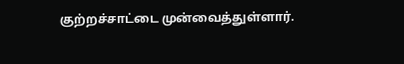குற்றச்சாட்டை முன்வைத்துள்ளார்.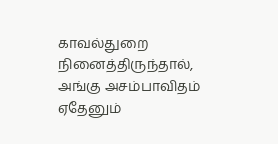காவல்துறை நினைத்திருந்தால், அங்கு அசம்பாவிதம் ஏதேனும்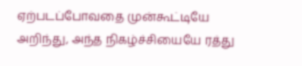ஏற்படப்போவதை முன்கூட்டியே அறிந்து, அந்த நிகழ்ச்சியையே ரத்து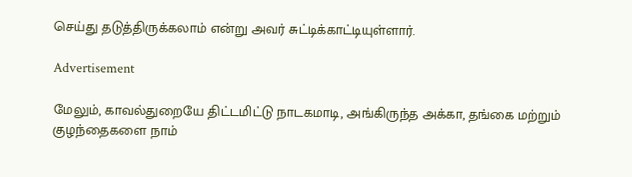செய்து தடுத்திருக்கலாம் என்று அவர் சுட்டிக்காட்டியுள்ளார்.

Advertisement

மேலும், காவல்துறையே திட்டமிட்டு நாடகமாடி, அங்கிருந்த அக்கா, தங்கை மற்றும் குழந்தைகளை நாம்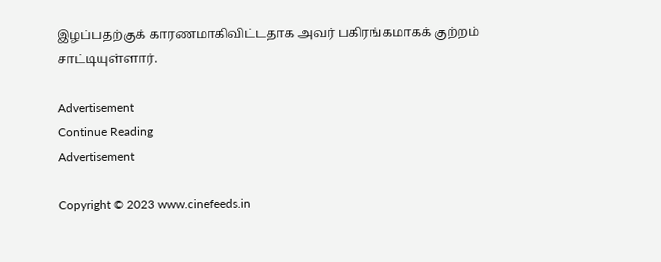இழப்பதற்குக் காரணமாகிவிட்டதாக அவர் பகிரங்கமாகக் குற்றம் சாட்டியுள்ளார்.

Advertisement
Continue Reading
Advertisement

Copyright © 2023 www.cinefeeds.in